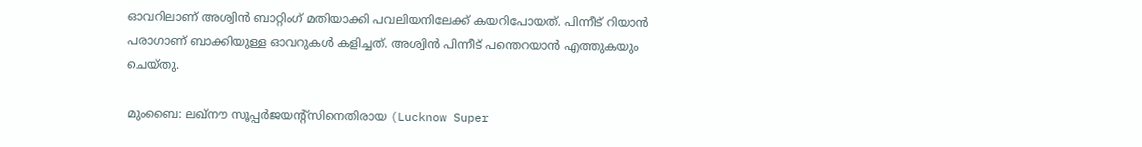ഓവറിലാണ് അശ്വിന്‍ ബാറ്റിംഗ് മതിയാക്കി പവലിയനിലേക്ക് കയറിപോയത്. പിന്നീട് റിയാന്‍ പരാഗാണ് ബാക്കിയുള്ള ഓവറുകള്‍ കളിച്ചത്. അശ്വിന്‍ പിന്നീട് പന്തെറയാന്‍ എത്തുകയും ചെയ്തു.

മുംബൈ: ലഖ്‌നൗ സൂപ്പര്‍ജയന്റ്‌സിനെതിരായ (Lucknow Super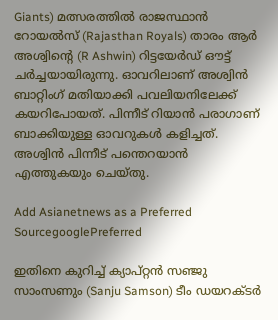Giants) മത്സരത്തില്‍ രാജസ്ഥാന്‍ റോയല്‍സ് (Rajasthan Royals) താരം ആര്‍ അശ്വിന്റെ (R Ashwin) റിട്ടയേര്‍ഡ് ഔട്ട് ചര്‍ച്ചയായിരുന്നു. ഓവറിലാണ് അശ്വിന്‍ ബാറ്റിംഗ് മതിയാക്കി പവലിയനിലേക്ക് കയറിപോയത്. പിന്നീട് റിയാന്‍ പരാഗാണ് ബാക്കിയുള്ള ഓവറുകള്‍ കളിച്ചത്. അശ്വിന്‍ പിന്നീട് പന്തെറയാന്‍ എത്തുകയും ചെയ്തു.

Add Asianetnews as a Preferred SourcegooglePreferred

ഇതിനെ കുറിച്ച് ക്യാപ്റ്റന്‍ സഞ്ജു സാംസണും (Sanju Samson) ടീം ഡയറക്ടര്‍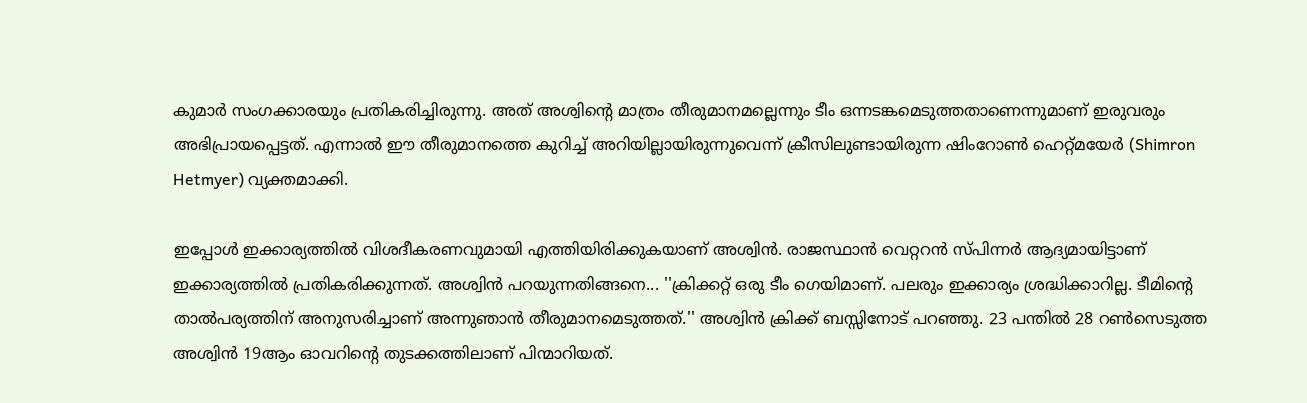കുമാര്‍ സംഗക്കാരയും പ്രതികരിച്ചിരുന്നു. അത് അശ്വിന്റെ മാത്രം തീരുമാനമല്ലെന്നും ടീം ഒന്നടങ്കമെടുത്തതാണെന്നുമാണ് ഇരുവരും അഭിപ്രായപ്പെട്ടത്. എന്നാല്‍ ഈ തീരുമാനത്തെ കുറിച്ച് അറിയില്ലായിരുന്നുവെന്ന് ക്രീസിലുണ്ടായിരുന്ന ഷിംറോണ്‍ ഹെറ്റ്മയേര്‍ (Shimron Hetmyer) വ്യക്തമാക്കി.

ഇപ്പോള്‍ ഇക്കാര്യത്തില്‍ വിശദീകരണവുമായി എത്തിയിരിക്കുകയാണ് അശ്വിന്‍. രാജസ്ഥാന്‍ വെറ്ററന്‍ സ്പിന്നര്‍ ആദ്യമായിട്ടാണ് ഇക്കാര്യത്തില്‍ പ്രതികരിക്കുന്നത്. അശ്വിന്‍ പറയുന്നതിങ്ങനെ... ''ക്രിക്കറ്റ് ഒരു ടീം ഗെയിമാണ്. പലരും ഇക്കാര്യം ശ്രദ്ധിക്കാറില്ല. ടീമിന്റെ താല്‍പര്യത്തിന് അനുസരിച്ചാണ് അന്നുഞാന്‍ തീരുമാനമെടുത്തത്.'' അശ്വിന്‍ ക്രിക്ക് ബസ്സിനോട് പറഞ്ഞു. 23 പന്തില്‍ 28 റണ്‍സെടുത്ത അശ്വിന്‍ 19ആം ഓവറിന്റെ തുടക്കത്തിലാണ് പിന്മാറിയത്.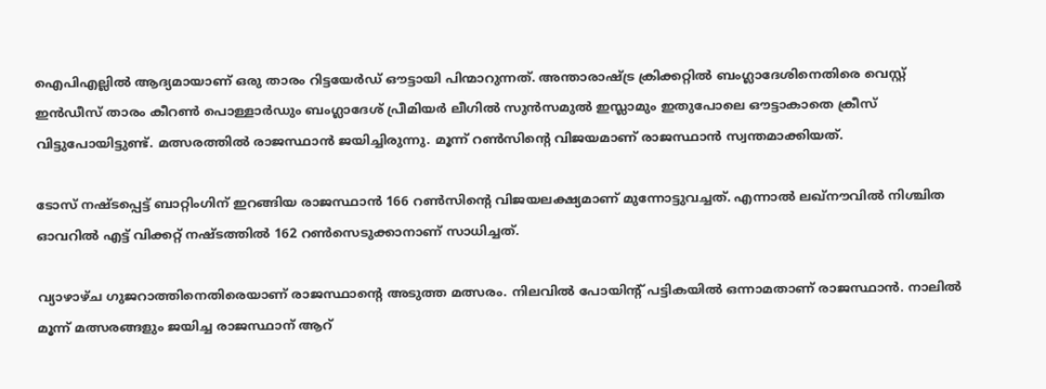ഐപിഎല്ലില്‍ ആദ്യമായാണ് ഒരു താരം റിട്ടയേര്‍ഡ് ഔട്ടായി പിന്മാറുന്നത്. അന്താരാഷ്ട്ര ക്രിക്കറ്റില്‍ ബംഗ്ലാദേശിനെതിരെ വെസ്റ്റ് ഇന്‍ഡീസ് താരം കീറണ്‍ പൊള്ളാര്‍ഡും ബംഗ്ലാദേശ് പ്രീമിയര്‍ ലീഗില്‍ സുന്‍സമുല്‍ ഇസ്ലാമും ഇതുപോലെ ഔട്ടാകാതെ ക്രീസ് വിട്ടുപോയിട്ടുണ്ട്. മത്സരത്തില്‍ രാജസ്ഥാന്‍ ജയിച്ചിരുന്നു. മൂന്ന് റണ്‍സിന്റെ വിജയമാണ് രാജസ്ഥാന്‍ സ്വന്തമാക്കിയത്.

ടോസ് നഷ്ടപ്പെട്ട് ബാറ്റിംഗിന് ഇറങ്ങിയ രാജസ്ഥാന്‍ 166 റണ്‍സിന്റെ വിജയലക്ഷ്യമാണ് മുന്നോട്ടുവച്ചത്. എന്നാല്‍ ലഖ്നൗവില്‍ നിശ്ചിത ഓവറില്‍ എട്ട് വിക്കറ്റ് നഷ്ടത്തില്‍ 162 റണ്‍സെടുക്കാനാണ് സാധിച്ചത്.

വ്യാഴാഴ്ച ഗുജറാത്തിനെതിരെയാണ് രാജസ്ഥാന്റെ അടുത്ത മത്സരം. നിലവില്‍ പോയിന്റ് പട്ടികയില്‍ ഒന്നാമതാണ് രാജസ്ഥാന്‍. നാലില്‍ മൂന്ന് മത്സരങ്ങളും ജയിച്ച രാജസ്ഥാന് ആറ്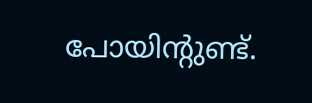പോയിന്റുണ്ട്.